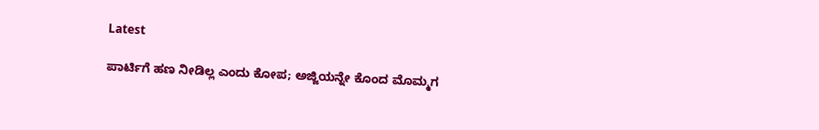Latest

ಪಾರ್ಟಿಗೆ ಹಣ ನೀಡಿಲ್ಲ ಎಂದು ಕೋಪ; ಅಜ್ಜಿಯನ್ನೇ ಕೊಂದ ಮೊಮ್ಮಗ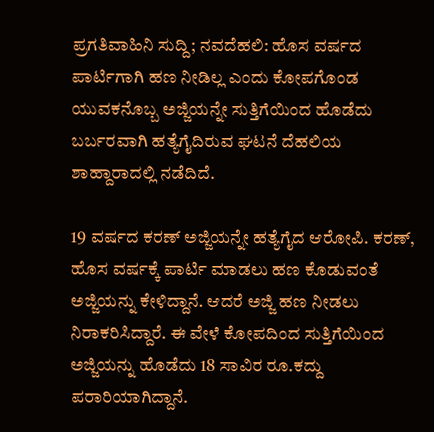ಪ್ರಗತಿವಾಹಿನಿ ಸುದ್ದಿ; ನವದೆಹಲಿ: ಹೊಸ ವರ್ಷದ ಪಾರ್ಟಿಗಾಗಿ ಹಣ ನೀಡಿಲ್ಲ ಎಂದು ಕೋಪಗೊಂಡ ಯುವಕನೊಬ್ಬ ಅಜ್ಜಿಯನ್ನೇ ಸುತ್ತಿಗೆಯಿಂದ ಹೊಡೆದು ಬರ್ಬರವಾಗಿ ಹತ್ಯೆಗೈದಿರುವ ಘಟನೆ ದೆಹಲಿಯ ಶಾಹ್ದಾರಾದಲ್ಲಿ ನಡೆದಿದೆ.

19 ವರ್ಷದ ಕರಣ್ ಅಜ್ಜಿಯನ್ನೇ ಹತ್ಯೆಗೈದ ಆರೋಪಿ. ಕರಣ್, ಹೊಸ ವರ್ಷಕ್ಕೆ ಪಾರ್ಟಿ ಮಾಡಲು ಹಣ ಕೊಡುವಂತೆ ಅಜ್ಜಿಯನ್ನು ಕೇಳಿದ್ದಾನೆ. ಆದರೆ ಅಜ್ಜಿ ಹಣ ನೀಡಲು ನಿರಾಕರಿಸಿದ್ದಾರೆ. ಈ ವೇಳೆ ಕೋಪದಿಂದ ಸುತ್ತಿಗೆಯಿಂದ ಅಜ್ಜಿಯನ್ನು ಹೊಡೆದು 18 ಸಾವಿರ ರೂ.ಕದ್ದು ಪರಾರಿಯಾಗಿದ್ದಾನೆ.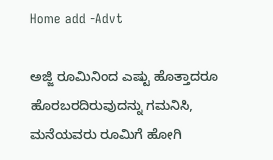Home add -Advt

ಅಜ್ಜಿ ರೂಮಿನಿಂದ ಎಷ್ಟು ಹೊತ್ತಾದರೂ ಹೊರಬರದಿರುವುದನ್ನು ಗಮನಿಸಿ, ಮನೆಯವರು ರೂಮಿಗೆ ಹೋಗಿ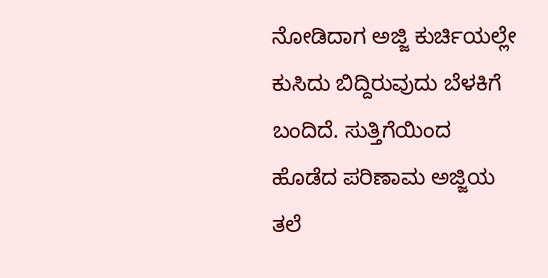ನೋಡಿದಾಗ ಅಜ್ಜಿ ಕುರ್ಚಿಯಲ್ಲೇ ಕುಸಿದು ಬಿದ್ದಿರುವುದು ಬೆಳಕಿಗೆ ಬಂದಿದೆ. ಸುತ್ತಿಗೆಯಿಂದ ಹೊಡೆದ ಪರಿಣಾಮ ಅಜ್ಜಿಯ ತಲೆ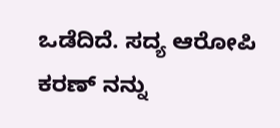ಒಡೆದಿದೆ. ಸದ್ಯ ಆರೋಪಿ ಕರಣ್ ನನ್ನು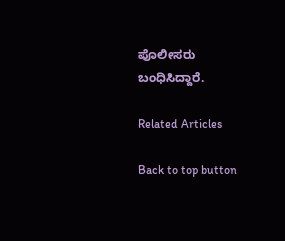ಪೊಲೀಸರು ಬಂಧಿಸಿದ್ದಾರೆ.

Related Articles

Back to top button